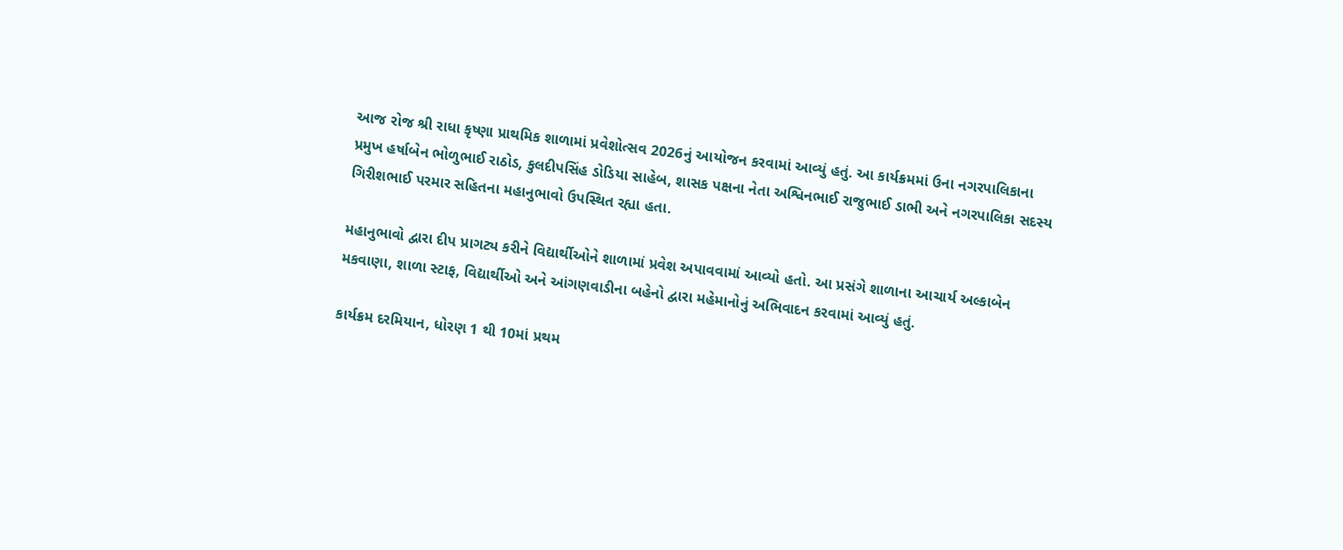આજ રોજ શ્રી રાધા કૃષ્ણા પ્રાથમિક શાળામાં પ્રવેશોત્સવ 2026નું આયોજન કરવામાં આવ્યું હતું. આ કાર્યક્રમમાં ઉના નગરપાલિકાના પ્રમુખ હર્ષાબેન ભોળુભાઈ રાઠોડ, કુલદીપસિંહ ડોડિયા સાહેબ, શાસક પક્ષના નેતા અશ્વિનભાઈ રાજુભાઈ ડાભી અને નગરપાલિકા સદસ્ય ગિરીશભાઈ પરમાર સહિતના મહાનુભાવો ઉપસ્થિત રહ્યા હતા.

મહાનુભાવો દ્વારા દીપ પ્રાગટ્ય કરીને વિદ્યાર્થીઓને શાળામાં પ્રવેશ અપાવવામાં આવ્યો હતો. આ પ્રસંગે શાળાના આચાર્ય અલ્કાબેન મકવાણા, શાળા સ્ટાફ, વિદ્યાર્થીઓ અને આંગણવાડીના બહેનો દ્વારા મહેમાનોનું અભિવાદન કરવામાં આવ્યું હતું.

કાર્યક્રમ દરમિયાન, ધોરણ 1 થી 10માં પ્રથમ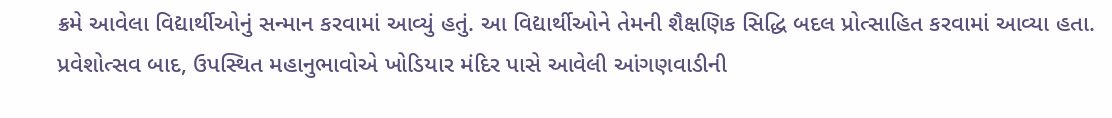ક્રમે આવેલા વિદ્યાર્થીઓનું સન્માન કરવામાં આવ્યું હતું. આ વિદ્યાર્થીઓને તેમની શૈક્ષણિક સિદ્ધિ બદલ પ્રોત્સાહિત કરવામાં આવ્યા હતા. પ્રવેશોત્સવ બાદ, ઉપસ્થિત મહાનુભાવોએ ખોડિયાર મંદિર પાસે આવેલી આંગણવાડીની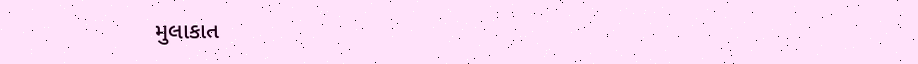મુલાકાત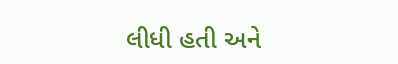લીધી હતી અને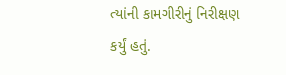ત્યાંની કામગીરીનું નિરીક્ષણ કર્યું હતું.